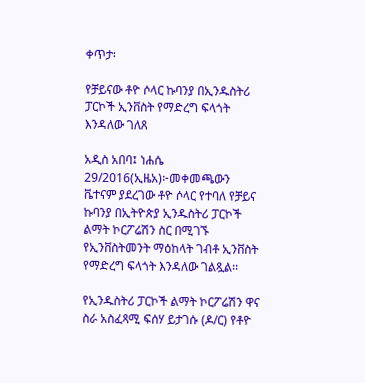ቀጥታ፡

የቻይናው ቶዮ ሶላር ኩባንያ በኢንዱስትሪ ፓርኮች ኢንቨስት የማድረግ ፍላጎት እንዳለው ገለጸ

አዲስ አበባ፤ ነሐሴ 29/2016(ኢዜአ)፦መቀመጫውን ቬተናም ያደረገው ቶዮ ሶላር የተባለ የቻይና ኩባንያ በኢትዮጵያ ኢንዱስትሪ ፓርኮች ልማት ኮርፖሬሽን ስር በሚገኙ የኢንቨስትመንት ማዕከላት ገብቶ ኢንቨስት የማድረግ ፍላጎት እንዳለው ገልጿል፡፡

የኢንዱስትሪ ፓርኮች ልማት ኮርፖሬሽን ዋና ስራ አስፈጻሚ ፍሰሃ ይታገሱ (ዶ/ር) የቶዮ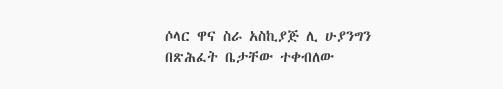ሶላር ዋና ስራ አስኪያጅ ሊ ሁያንግን በጽሕፈት ቤታቸው ተቀብለው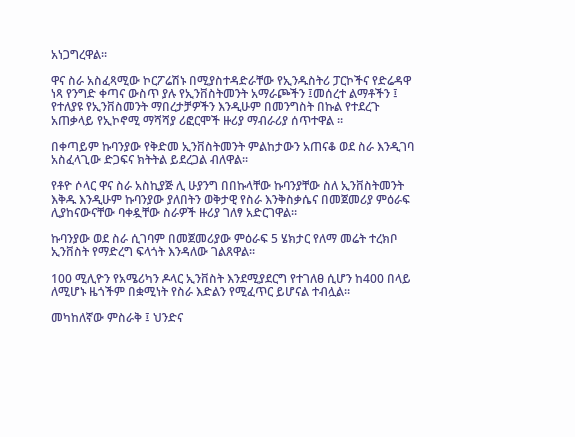አነጋግረዋል፡፡

ዋና ስራ አስፈጻሚው ኮርፖሬሽኑ በሚያስተዳድራቸው የኢንዱስትሪ ፓርኮችና የድሬዳዋ ነጻ የንግድ ቀጣና ውስጥ ያሉ የኢንቨስትመንት አማራጮችን ፤መሰረተ ልማቶችን ፤ የተለያዩ የኢንቨስመንት ማበረታቻዎችን እንዲሁም በመንግስት በኩል የተደረጉ አጠቃላይ የኢኮኖሚ ማሻሻያ ሪፎርሞች ዙሪያ ማብራሪያ ሰጥተዋል ።

በቀጣይም ኩባንያው የቅድመ ኢንቨስትመንት ምልከታውን አጠናቆ ወደ ስራ እንዲገባ አስፈላጊው ድጋፍና ክትትል ይደረጋል ብለዋል፡፡

የቶዮ ሶላር ዋና ስራ አስኪያጅ ሊ ሁያንግ በበኩላቸው ኩባንያቸው ስለ ኢንቨስትመንት እቅዱ እንዲሁም ኩባንያው ያለበትን ወቅታዊ የስራ እንቅስቃሴና በመጀመሪያ ምዕራፍ ሊያከናውናቸው ባቀዷቸው ስራዎች ዙሪያ ገለፃ አድርገዋል።

ኩባንያው ወደ ስራ ሲገባም በመጀመሪያው ምዕራፍ 5 ሄክታር የለማ መሬት ተረክቦ ኢንቨስት የማድረግ ፍላጎት እንዳለው ገልጸዋል፡፡

100 ሚሊዮን የአሜሪካን ዶላር ኢንቨስት እንደሚያደርግ የተገለፀ ሲሆን ከ400 በላይ ለሚሆኑ ዜጎችም በቋሚነት የስራ እድልን የሚፈጥር ይሆናል ተብሏል።

መካከለኛው ምስራቅ ፤ ህንድና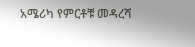አሜሪካ የምርቶቹ መዳረሻ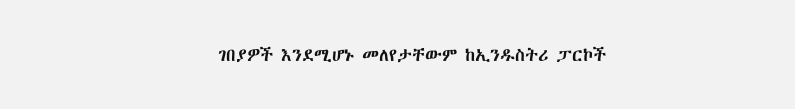ገበያዎች እንደሚሆኑ መለየታቸውም ከኢንዱስትሪ ፓርኮች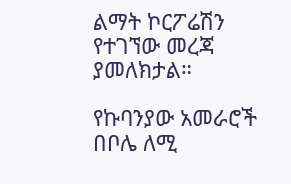ልማት ኮርፖሬሽን የተገኘው መረጃ ያመለክታል።

የኩባንያው አመራሮች በቦሌ ለሚ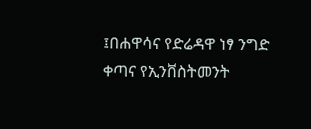፤በሐዋሳና የድሬዳዋ ነፃ ንግድ ቀጣና የኢንቨስትመንት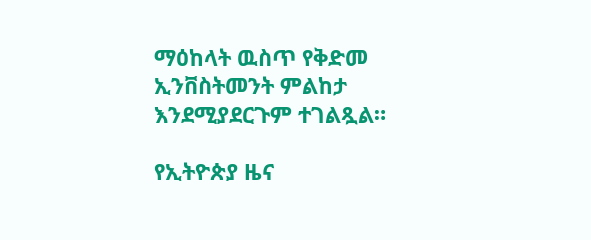ማዕከላት ዉስጥ የቅድመ ኢንቨስትመንት ምልከታ እንደሚያደርጉም ተገልጿል።

የኢትዮጵያ ዜና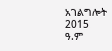አገልግሎት
2015
ዓ.ም